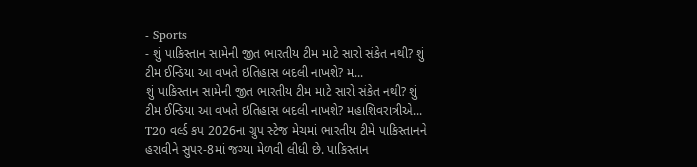- Sports
- શું પાકિસ્તાન સામેની જીત ભારતીય ટીમ માટે સારો સંકેત નથી? શું ટીમ ઈન્ડિયા આ વખતે ઇતિહાસ બદલી નાખશે? મ...
શું પાકિસ્તાન સામેની જીત ભારતીય ટીમ માટે સારો સંકેત નથી? શું ટીમ ઈન્ડિયા આ વખતે ઇતિહાસ બદલી નાખશે? મહાશિવરાત્રીએ...
T20 વર્લ્ડ કપ 2026ના ગ્રુપ સ્ટેજ મેચમાં ભારતીય ટીમે પાકિસ્તાનને હરાવીને સુપર-8માં જગ્યા મેળવી લીધી છે. પાકિસ્તાન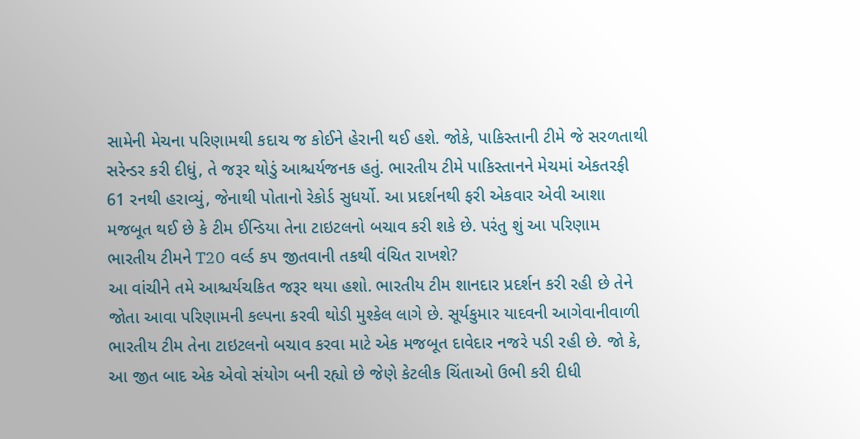સામેની મેચના પરિણામથી કદાચ જ કોઈને હેરાની થઈ હશે. જોકે, પાકિસ્તાની ટીમે જે સરળતાથી સરેન્ડર કરી દીધું, તે જરૂર થોડું આશ્ચર્યજનક હતું. ભારતીય ટીમે પાકિસ્તાનને મેચમાં એકતરફી 61 રનથી હરાવ્યું, જેનાથી પોતાનો રેકોર્ડ સુધર્યો. આ પ્રદર્શનથી ફરી એકવાર એવી આશા મજબૂત થઈ છે કે ટીમ ઈન્ડિયા તેના ટાઇટલનો બચાવ કરી શકે છે. પરંતુ શું આ પરિણામ ભારતીય ટીમને T20 વર્લ્ડ કપ જીતવાની તકથી વંચિત રાખશે?
આ વાંચીને તમે આશ્ચર્યચકિત જરૂર થયા હશો. ભારતીય ટીમ શાનદાર પ્રદર્શન કરી રહી છે તેને જોતા આવા પરિણામની કલ્પના કરવી થોડી મુશ્કેલ લાગે છે. સૂર્યકુમાર યાદવની આગેવાનીવાળી ભારતીય ટીમ તેના ટાઇટલનો બચાવ કરવા માટે એક મજબૂત દાવેદાર નજરે પડી રહી છે. જો કે, આ જીત બાદ એક એવો સંયોગ બની રહ્યો છે જેણે કેટલીક ચિંતાઓ ઉભી કરી દીધી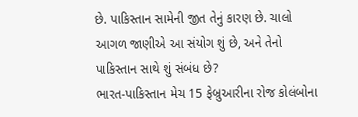છે. પાકિસ્તાન સામેની જીત તેનું કારણ છે. ચાલો આગળ જાણીએ આ સંયોગ શું છે, અને તેનો પાકિસ્તાન સાથે શું સંબંધ છે?
ભારત-પાકિસ્તાન મેચ 15 ફેબ્રુઆરીના રોજ કોલંબોના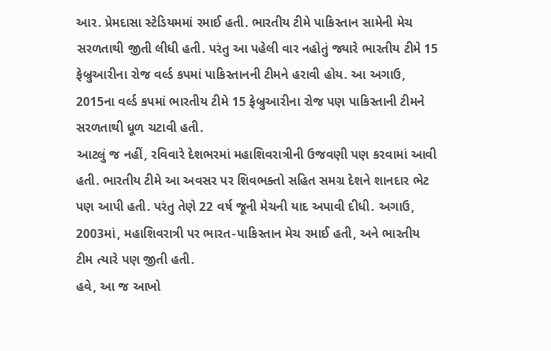આર. પ્રેમદાસા સ્ટેડિયમમાં રમાઈ હતી. ભારતીય ટીમે પાકિસ્તાન સામેની મેચ સરળતાથી જીતી લીધી હતી. પરંતુ આ પહેલી વાર નહોતું જ્યારે ભારતીય ટીમે 15 ફેબ્રુઆરીના રોજ વર્લ્ડ કપમાં પાકિસ્તાનની ટીમને હરાવી હોય. આ અગાઉ, 2015ના વર્લ્ડ કપમાં ભારતીય ટીમે 15 ફેબ્રુઆરીના રોજ પણ પાકિસ્તાની ટીમને સરળતાથી ધૂળ ચટાવી હતી.
આટલું જ નહીં, રવિવારે દેશભરમાં મહાશિવરાત્રીની ઉજવણી પણ કરવામાં આવી હતી. ભારતીય ટીમે આ અવસર પર શિવભક્તો સહિત સમગ્ર દેશને શાનદાર ભેટ પણ આપી હતી. પરંતુ તેણે 22 વર્ષ જૂની મેચની યાદ અપાવી દીધી. અગાઉ, 2003માં, મહાશિવરાત્રી પર ભારત-પાકિસ્તાન મેચ રમાઈ હતી, અને ભારતીય ટીમ ત્યારે પણ જીતી હતી.
હવે, આ જ આખો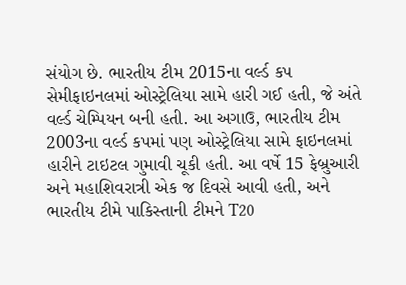સંયોગ છે. ભારતીય ટીમ 2015ના વર્લ્ડ કપ સેમીફાઇનલમાં ઓસ્ટ્રેલિયા સામે હારી ગઈ હતી, જે અંતે વર્લ્ડ ચેમ્પિયન બની હતી. આ અગાઉ, ભારતીય ટીમ 2003ના વર્લ્ડ કપમાં પણ ઓસ્ટ્રેલિયા સામે ફાઇનલમાં હારીને ટાઇટલ ગુમાવી ચૂકી હતી. આ વર્ષે 15 ફેબ્રુઆરી અને મહાશિવરાત્રી એક જ દિવસે આવી હતી, અને ભારતીય ટીમે પાકિસ્તાની ટીમને T20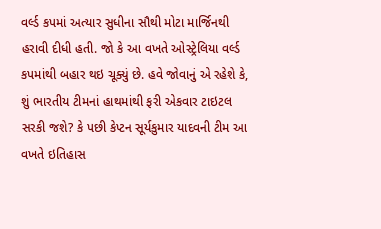વર્લ્ડ કપમાં અત્યાર સુધીના સૌથી મોટા માર્જિનથી હરાવી દીધી હતી. જો કે આ વખતે ઓસ્ટ્રેલિયા વર્લ્ડ કપમાંથી બહાર થઇ ચૂક્યું છે. હવે જોવાનું એ રહેશે કે, શું ભારતીય ટીમનાં હાથમાંથી ફરી એકવાર ટાઇટલ સરકી જશે? કે પછી કેપ્ટન સૂર્યકુમાર યાદવની ટીમ આ વખતે ઇતિહાસ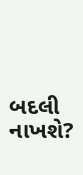બદલી નાખશે?